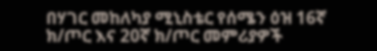በሃገር መከለካያ ሚኒስቴር የሰሜን ዕዝ 16ኛ ክ/ጦር እና 20ኛ ክ/ጦር መምሪያዎች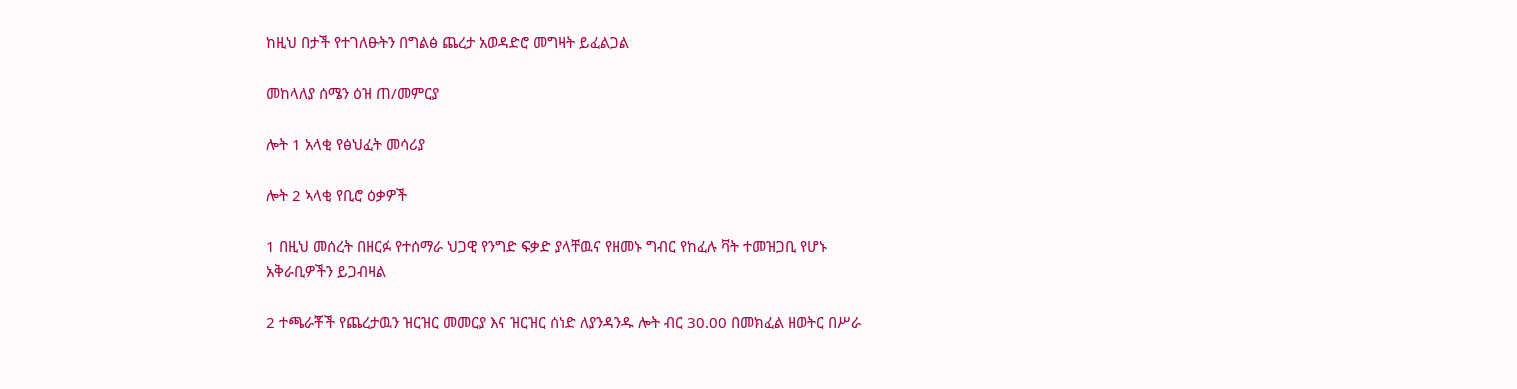ከዚህ በታች የተገለፁትን በግልፅ ጨረታ አወዳድሮ መግዛት ይፈልጋል

መከላለያ ሰሜን ዕዝ ጠ/መምርያ

ሎት 1 አላቂ የፅህፈት መሳሪያ

ሎት 2 ኣላቂ የቢሮ ዕቃዎች

1 በዚህ መሰረት በዘርፉ የተሰማራ ህጋዊ የንግድ ፍቃድ ያላቸዉና የዘመኑ ግብር የከፈሉ ቫት ተመዝጋቢ የሆኑ አቅራቢዎችን ይጋብዛል

2 ተጫራቾች የጨረታዉን ዝርዝር መመርያ እና ዝርዝር ሰነድ ለያንዳንዱ ሎት ብር 30.00 በመክፈል ዘወትር በሥራ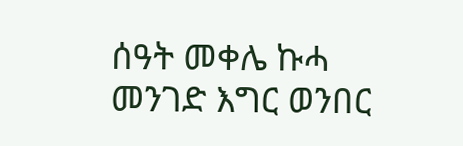ሰዓት መቀሌ ኩሓ መንገድ እግር ወንበር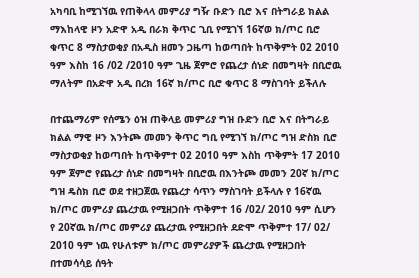አካባቢ ከሚገኘዉ የጠቅላላ መምሪያ ግዥ ቡድን ቢሮ እና በትግራይ ክልል ማእከላዊ ዞን አድዋ አዲ በራክ ቅጥር ጊቢ የሚገኘ 16ኛወ ክ/ጦር ቢሮ ቁጥር 8 ማስታወቂያ በአዲስ ዘመን ጋዜጣ ከወጣበት ከጥቅምት 02 2010 ዓም እስከ 16 /02 /2010 ዓም ጊዜ ጀምሮ የጨረታ ሰነድ በመግዛት በቢሮዉ ማለትም በአድዋ አዲ በረክ 16ኛ ክ/ጦር ቢሮ ቁጥር 8 ማስገባት ይችለሉ

በተጨማሪም የሰሜን ዕዝ ጠቅላይ መምሪያ ግዝ ቡድን ቢሮ እና በትግራይ ክልል ማዊ ዞን እንትጮ መመን ቅጥር ግቢ የሚገኘ ክ/ጦር ግዝ ድስክ ቢሮ ማስታወቂያ ከወጣበት ከጥቅምተ 02 2010 ዓም እስከ ጥቅምት 17 2010 ዓም ጀምሮ የጨረታ ሰነድ በመግዛት በቢሮዉ በእንትጮ መመን 20ኛ ክ/ጦር ግዝ ዴስክ ቢሮ ወደ ተዘጋጀዉ የጨረታ ሳጥን ማስገባት ይችላሉ የ 16ኛዉ ክ/ጦር መምሪያ ጨረታዉ የሚዘጋበት ጥቅምተ 16 /02/ 2010 ዓም ሲሆን የ 20ኛዉ ክ/ጦር መምሪያ ጨረታዉ የሚዘጋበት ደድሞ ጥቅምተ 17/ 02/ 2010 ዓም ነዉ የሁለቱም ክ/ጦር መምሪያዎች ጨረታዉ የሚዘጋበት በተመሳሳይ ሰዓት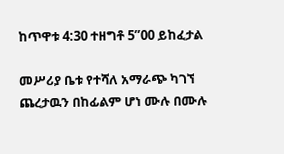ከጥዋቱ 4:30 ተዘግቶ 5”00 ይከፈታል

መሥሪያ ቤቱ የተሻለ አማራጭ ካገኘ ጨረታዉን በከፊልም ሆነ ሙሉ በሙሉ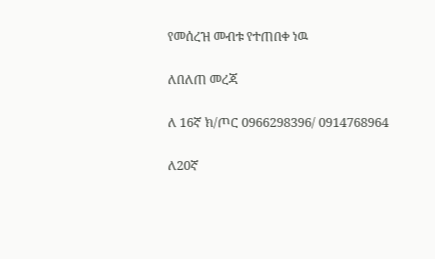የመሰረዝ መብቱ የተጠበቀ ነዉ

ለበለጠ መረጃ

ለ 16ኛ ክ/ጦር 0966298396/ 0914768964

ለ20ኛ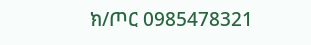ክ/ጦር 0985478321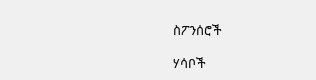ስፖንሰሮች

ሃሳቦች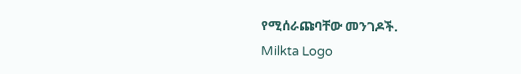የሚሰራጩባቸው መንገዶች.
Milkta Logo